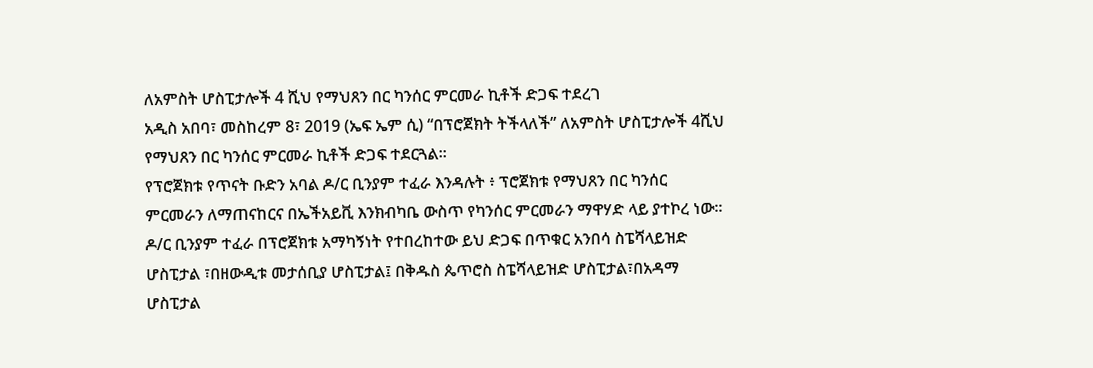ለአምስት ሆስፒታሎች 4 ሺህ የማህጸን በር ካንሰር ምርመራ ኪቶች ድጋፍ ተደረገ
አዲስ አበባ፣ መስከረም 8፣ 2019 (ኤፍ ኤም ሲ) “በፕሮጀክት ትችላለች” ለአምስት ሆስፒታሎች 4ሺህ የማህጸን በር ካንሰር ምርመራ ኪቶች ድጋፍ ተደርጓል።
የፕሮጀክቱ የጥናት ቡድን አባል ዶ/ር ቢንያም ተፈራ እንዳሉት ፥ ፕሮጀክቱ የማህጸን በር ካንሰር ምርመራን ለማጠናከርና በኤችአይቪ እንክብካቤ ውስጥ የካንሰር ምርመራን ማዋሃድ ላይ ያተኮረ ነው፡፡
ዶ/ር ቢንያም ተፈራ በፕሮጀክቱ አማካኝነት የተበረከተው ይህ ድጋፍ በጥቁር አንበሳ ስፔሻላይዝድ ሆስፒታል ፣በዘውዲቱ መታሰቢያ ሆስፒታል፤ በቅዱስ ጴጥሮስ ስፔሻላይዝድ ሆስፒታል፣በአዳማ ሆስፒታል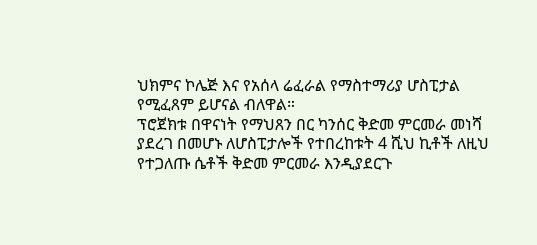ህክምና ኮሌጅ እና የአሰላ ሬፈራል የማስተማሪያ ሆስፒታል የሚፈጸም ይሆናል ብለዋል።
ፕሮጀክቱ በዋናነት የማህጸን በር ካንሰር ቅድመ ምርመራ መነሻ ያደረገ በመሆኑ ለሆስፒታሎች የተበረከቱት 4 ሺህ ኪቶች ለዚህ የተጋለጡ ሴቶች ቅድመ ምርመራ እንዲያደርጉ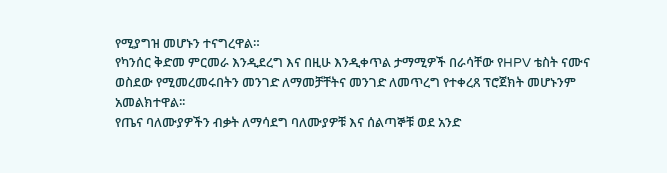የሚያግዝ መሆኑን ተናግረዋል።
የካንሰር ቅድመ ምርመራ እንዲደረግ እና በዚሁ እንዲቀጥል ታማሚዎች በራሳቸው የHPV ቴስት ናሙና ወስደው የሚመረመሩበትን መንገድ ለማመቻቸትና መንገድ ለመጥረግ የተቀረጸ ፕሮጀክት መሆኑንም አመልክተዋል፡፡
የጤና ባለሙያዎችን ብቃት ለማሳደግ ባለሙያዎቹ እና ሰልጣኞቹ ወደ አንድ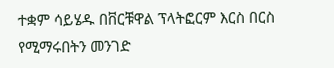ተቋም ሳይሄዱ በቨርቹዋል ፕላትፎርም እርስ በርስ የሚማሩበትን መንገድ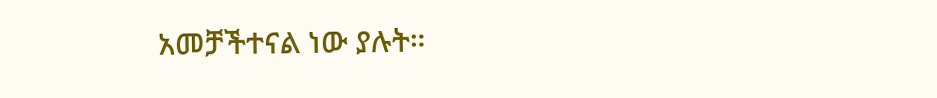አመቻችተናል ነው ያሉት።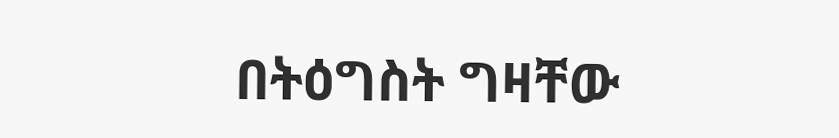በትዕግስት ግዛቸው